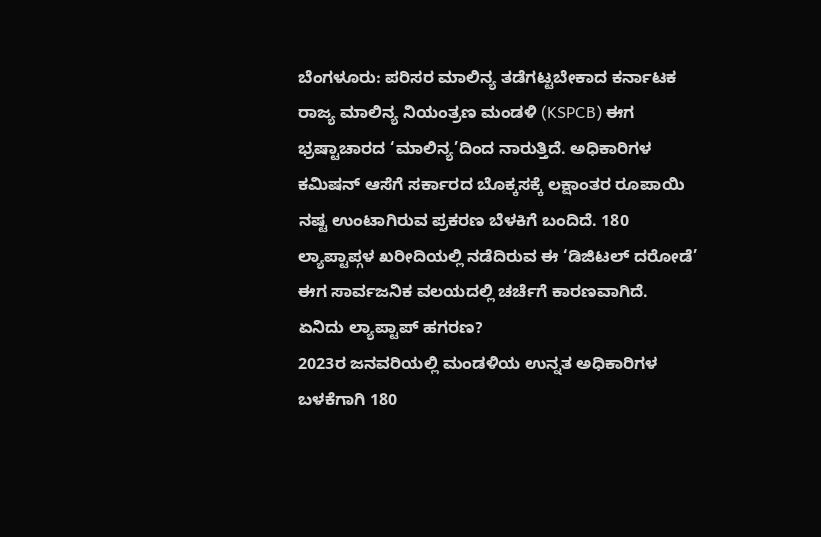ಬೆಂಗಳೂರು: ಪರಿಸರ ಮಾಲಿನ್ಯ ತಡೆಗಟ್ಟಬೇಕಾದ ಕರ್ನಾಟಕ ರಾಜ್ಯ ಮಾಲಿನ್ಯ ನಿಯಂತ್ರಣ ಮಂಡಳಿ (KSPCB) ಈಗ ಭ್ರಷ್ಟಾಚಾರದ ‘ಮಾಲಿನ್ಯ’ದಿಂದ ನಾರುತ್ತಿದೆ. ಅಧಿಕಾರಿಗಳ ಕಮಿಷನ್ ಆಸೆಗೆ ಸರ್ಕಾರದ ಬೊಕ್ಕಸಕ್ಕೆ ಲಕ್ಷಾಂತರ ರೂಪಾಯಿ ನಷ್ಟ ಉಂಟಾಗಿರುವ ಪ್ರಕರಣ ಬೆಳಕಿಗೆ ಬಂದಿದೆ. 180 ಲ್ಯಾಪ್ಟಾಪ್ಗಳ ಖರೀದಿಯಲ್ಲಿ ನಡೆದಿರುವ ಈ ‘ಡಿಜಿಟಲ್ ದರೋಡೆ’ ಈಗ ಸಾರ್ವಜನಿಕ ವಲಯದಲ್ಲಿ ಚರ್ಚೆಗೆ ಕಾರಣವಾಗಿದೆ.
ಏನಿದು ಲ್ಯಾಪ್ಟಾಪ್ ಹಗರಣ?
2023ರ ಜನವರಿಯಲ್ಲಿ ಮಂಡಳಿಯ ಉನ್ನತ ಅಧಿಕಾರಿಗಳ ಬಳಕೆಗಾಗಿ 180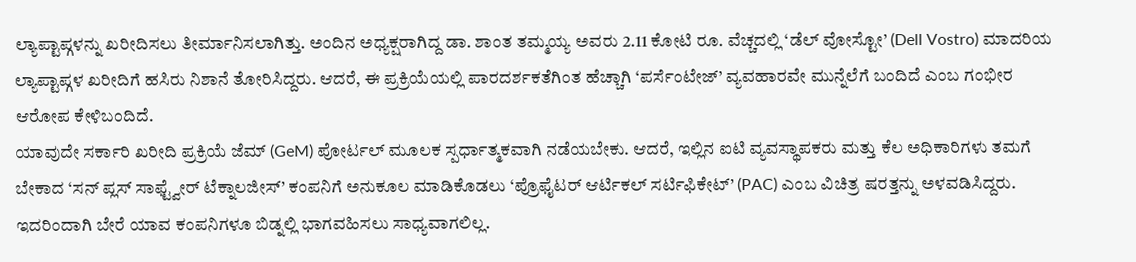ಲ್ಯಾಪ್ಟಾಪ್ಗಳನ್ನು ಖರೀದಿಸಲು ತೀರ್ಮಾನಿಸಲಾಗಿತ್ತು. ಅಂದಿನ ಅಧ್ಯಕ್ಷರಾಗಿದ್ದ ಡಾ. ಶಾಂತ ತಮ್ಮಯ್ಯ ಅವರು 2.11 ಕೋಟಿ ರೂ. ವೆಚ್ಚದಲ್ಲಿ ‘ಡೆಲ್ ವೋಸ್ಟೋ’ (Dell Vostro) ಮಾದರಿಯ ಲ್ಯಾಪ್ಟಾಪ್ಗಳ ಖರೀದಿಗೆ ಹಸಿರು ನಿಶಾನೆ ತೋರಿಸಿದ್ದರು. ಆದರೆ, ಈ ಪ್ರಕ್ರಿಯೆಯಲ್ಲಿ ಪಾರದರ್ಶಕತೆಗಿಂತ ಹೆಚ್ಚಾಗಿ ‘ಪರ್ಸೆಂಟೇಜ್’ ವ್ಯವಹಾರವೇ ಮುನ್ನೆಲೆಗೆ ಬಂದಿದೆ ಎಂಬ ಗಂಭೀರ ಆರೋಪ ಕೇಳಿಬಂದಿದೆ.
ಯಾವುದೇ ಸರ್ಕಾರಿ ಖರೀದಿ ಪ್ರಕ್ರಿಯೆ ಜೆಮ್ (GeM) ಪೋರ್ಟಲ್ ಮೂಲಕ ಸ್ಪರ್ಧಾತ್ಮಕವಾಗಿ ನಡೆಯಬೇಕು. ಆದರೆ, ಇಲ್ಲಿನ ಐಟಿ ವ್ಯವಸ್ಥಾಪಕರು ಮತ್ತು ಕೆಲ ಅಧಿಕಾರಿಗಳು ತಮಗೆ ಬೇಕಾದ ‘ಸನ್ ಪ್ಲಸ್ ಸಾಫ್ಟ್ವೇರ್ ಟೆಕ್ನಾಲಜೀಸ್’ ಕಂಪನಿಗೆ ಅನುಕೂಲ ಮಾಡಿಕೊಡಲು ‘ಪ್ರೊಫೈಟರ್ ಆರ್ಟಿಕಲ್ ಸರ್ಟಿಫಿಕೇಟ್’ (PAC) ಎಂಬ ವಿಚಿತ್ರ ಷರತ್ತನ್ನು ಅಳವಡಿಸಿದ್ದರು. ಇದರಿಂದಾಗಿ ಬೇರೆ ಯಾವ ಕಂಪನಿಗಳೂ ಬಿಡ್ನಲ್ಲಿ ಭಾಗವಹಿಸಲು ಸಾಧ್ಯವಾಗಲಿಲ್ಲ.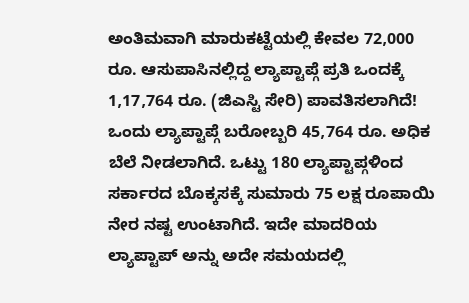ಅಂತಿಮವಾಗಿ ಮಾರುಕಟ್ಟೆಯಲ್ಲಿ ಕೇವಲ 72,000 ರೂ. ಆಸುಪಾಸಿನಲ್ಲಿದ್ದ ಲ್ಯಾಪ್ಟಾಪ್ಗೆ ಪ್ರತಿ ಒಂದಕ್ಕೆ 1,17,764 ರೂ. (ಜಿಎಸ್ಟಿ ಸೇರಿ) ಪಾವತಿಸಲಾಗಿದೆ!
ಒಂದು ಲ್ಯಾಪ್ಟಾಪ್ಗೆ ಬರೋಬ್ಬರಿ 45,764 ರೂ. ಅಧಿಕ ಬೆಲೆ ನೀಡಲಾಗಿದೆ. ಒಟ್ಟು 180 ಲ್ಯಾಪ್ಟಾಪ್ಗಳಿಂದ ಸರ್ಕಾರದ ಬೊಕ್ಕಸಕ್ಕೆ ಸುಮಾರು 75 ಲಕ್ಷ ರೂಪಾಯಿ ನೇರ ನಷ್ಟ ಉಂಟಾಗಿದೆ. ಇದೇ ಮಾದರಿಯ ಲ್ಯಾಪ್ಟಾಪ್ ಅನ್ನು ಅದೇ ಸಮಯದಲ್ಲಿ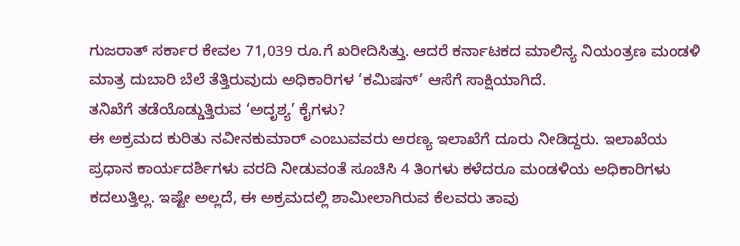ಗುಜರಾತ್ ಸರ್ಕಾರ ಕೇವಲ 71,039 ರೂ.ಗೆ ಖರೀದಿಸಿತ್ತು. ಆದರೆ ಕರ್ನಾಟಕದ ಮಾಲಿನ್ಯ ನಿಯಂತ್ರಣ ಮಂಡಳಿ ಮಾತ್ರ ದುಬಾರಿ ಬೆಲೆ ತೆತ್ತಿರುವುದು ಅಧಿಕಾರಿಗಳ ‘ಕಮಿಷನ್’ ಆಸೆಗೆ ಸಾಕ್ಷಿಯಾಗಿದೆ.
ತನಿಖೆಗೆ ತಡೆಯೊಡ್ಡುತ್ತಿರುವ ‘ಅದೃಶ್ಯ’ ಕೈಗಳು?
ಈ ಅಕ್ರಮದ ಕುರಿತು ನವೀನಕುಮಾರ್ ಎಂಬುವವರು ಅರಣ್ಯ ಇಲಾಖೆಗೆ ದೂರು ನೀಡಿದ್ದರು. ಇಲಾಖೆಯ ಪ್ರಧಾನ ಕಾರ್ಯದರ್ಶಿಗಳು ವರದಿ ನೀಡುವಂತೆ ಸೂಚಿಸಿ 4 ತಿಂಗಳು ಕಳೆದರೂ ಮಂಡಳಿಯ ಅಧಿಕಾರಿಗಳು ಕದಲುತ್ತಿಲ್ಲ. ಇಷ್ಟೇ ಅಲ್ಲದೆ, ಈ ಅಕ್ರಮದಲ್ಲಿ ಶಾಮೀಲಾಗಿರುವ ಕೆಲವರು ತಾವು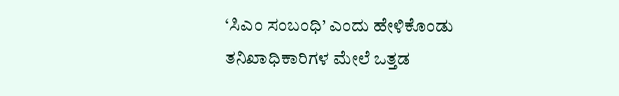‘ಸಿಎಂ ಸಂಬಂಧಿ’ ಎಂದು ಹೇಳಿಕೊಂಡು ತನಿಖಾಧಿಕಾರಿಗಳ ಮೇಲೆ ಒತ್ತಡ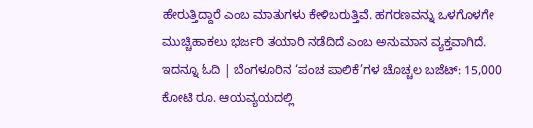ಹೇರುತ್ತಿದ್ದಾರೆ ಎಂಬ ಮಾತುಗಳು ಕೇಳಿಬರುತ್ತಿವೆ. ಹಗರಣವನ್ನು ಒಳಗೊಳಗೇ ಮುಚ್ಚಿಹಾಕಲು ಭರ್ಜರಿ ತಯಾರಿ ನಡೆದಿದೆ ಎಂಬ ಅನುಮಾನ ವ್ಯಕ್ತವಾಗಿದೆ.
ಇದನ್ನೂ ಓದಿ | ಬೆಂಗಳೂರಿನ ‘ಪಂಚ ಪಾಲಿಕೆ’ಗಳ ಚೊಚ್ಚಲ ಬಜೆಟ್: 15,000 ಕೋಟಿ ರೂ. ಆಯವ್ಯಯದಲ್ಲಿ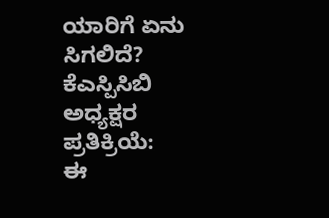ಯಾರಿಗೆ ಏನು ಸಿಗಲಿದೆ?
ಕೆಎಸ್ಪಿಸಿಬಿ ಅಧ್ಯಕ್ಷರ ಪ್ರತಿಕ್ರಿಯೆ:
ಈ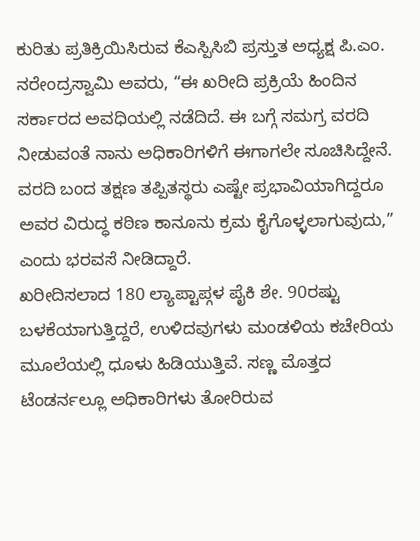ಕುರಿತು ಪ್ರತಿಕ್ರಿಯಿಸಿರುವ ಕೆಎಸ್ಪಿಸಿಬಿ ಪ್ರಸ್ತುತ ಅಧ್ಯಕ್ಷ ಪಿ.ಎಂ. ನರೇಂದ್ರಸ್ವಾಮಿ ಅವರು, “ಈ ಖರೀದಿ ಪ್ರಕ್ರಿಯೆ ಹಿಂದಿನ ಸರ್ಕಾರದ ಅವಧಿಯಲ್ಲಿ ನಡೆದಿದೆ. ಈ ಬಗ್ಗೆ ಸಮಗ್ರ ವರದಿ ನೀಡುವಂತೆ ನಾನು ಅಧಿಕಾರಿಗಳಿಗೆ ಈಗಾಗಲೇ ಸೂಚಿಸಿದ್ದೇನೆ. ವರದಿ ಬಂದ ತಕ್ಷಣ ತಪ್ಪಿತಸ್ಥರು ಎಷ್ಟೇ ಪ್ರಭಾವಿಯಾಗಿದ್ದರೂ ಅವರ ವಿರುದ್ಧ ಕಠಿಣ ಕಾನೂನು ಕ್ರಮ ಕೈಗೊಳ್ಳಲಾಗುವುದು,” ಎಂದು ಭರವಸೆ ನೀಡಿದ್ದಾರೆ.
ಖರೀದಿಸಲಾದ 180 ಲ್ಯಾಪ್ಟಾಪ್ಗಳ ಪೈಕಿ ಶೇ. 90ರಷ್ಟು ಬಳಕೆಯಾಗುತ್ತಿದ್ದರೆ, ಉಳಿದವುಗಳು ಮಂಡಳಿಯ ಕಚೇರಿಯ ಮೂಲೆಯಲ್ಲಿ ಧೂಳು ಹಿಡಿಯುತ್ತಿವೆ. ಸಣ್ಣ ಮೊತ್ತದ ಟೆಂಡರ್ನಲ್ಲೂ ಅಧಿಕಾರಿಗಳು ತೋರಿರುವ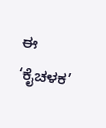ಈ ‘ಕೈಚಳಕ’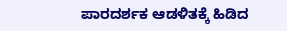ಪಾರದರ್ಶಕ ಆಡಳಿತಕ್ಕೆ ಹಿಡಿದ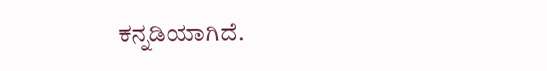ಕನ್ನಡಿಯಾಗಿದೆ.